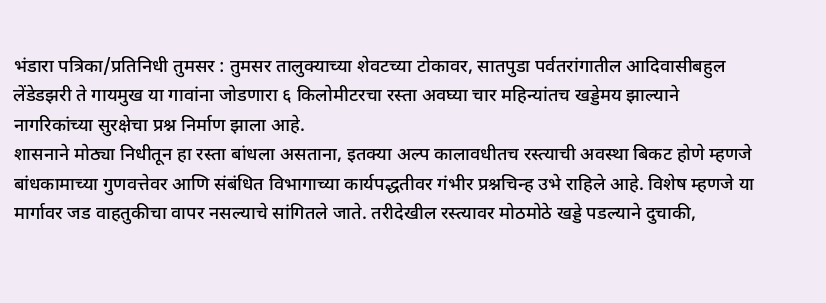भंडारा पत्रिका/प्रतिनिधी तुमसर : तुमसर तालुक्याच्या शेवटच्या टोकावर, सातपुडा पर्वतरांगातील आदिवासीबहुल लेंडेडझरी ते गायमुख या गावांना जोडणारा ६ किलोमीटरचा रस्ता अवघ्या चार महिन्यांतच खड्डेमय झाल्याने नागरिकांच्या सुरक्षेचा प्रश्न निर्माण झाला आहे.
शासनाने मोठ्या निधीतून हा रस्ता बांधला असताना, इतक्या अल्प कालावधीतच रस्त्याची अवस्था बिकट होणे म्हणजे बांधकामाच्या गुणवत्तेवर आणि संबंधित विभागाच्या कार्यपद्धतीवर गंभीर प्रश्नचिन्ह उभे राहिले आहे. विशेष म्हणजे या मार्गावर जड वाहतुकीचा वापर नसल्याचे सांगितले जाते. तरीदेखील रस्त्यावर मोठमोठे खड्डे पडल्याने दुचाकी,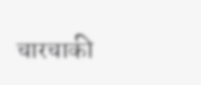चारचाकी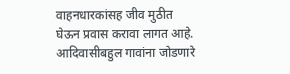वाहनधारकांसह जीव मुठीत घेऊन प्रवास करावा लागत आहे. आदिवासीबहुल गावांना जोडणारे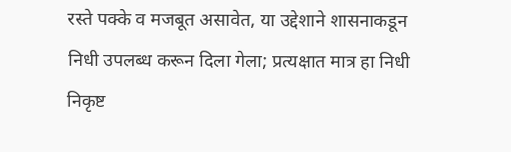रस्ते पक्के व मजबूत असावेत, या उद्देशाने शासनाकडून निधी उपलब्ध करून दिला गेला; प्रत्यक्षात मात्र हा निधी निकृष्ट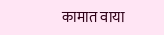कामात वाया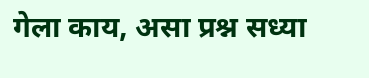गेला काय, असा प्रश्न सध्या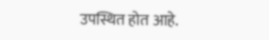उपस्थित होत आहे.